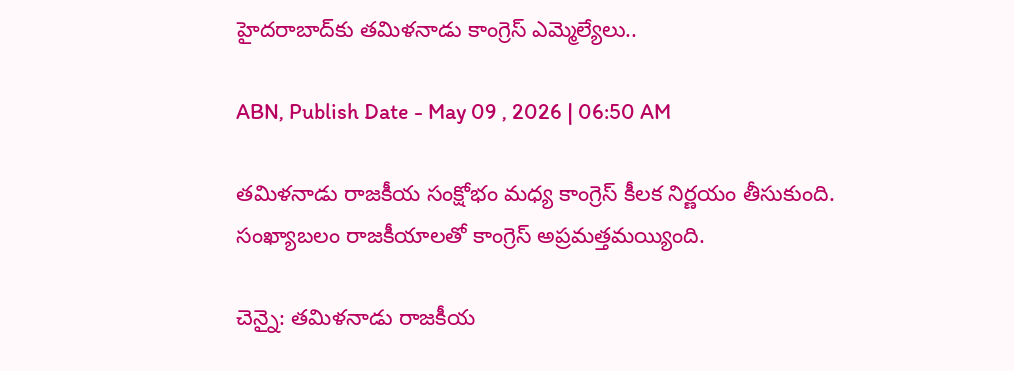హైదరాబాద్‌కు తమిళనాడు కాంగ్రెస్ ఎమ్మెల్యేలు..

ABN, Publish Date - May 09 , 2026 | 06:50 AM

తమిళనాడు రాజకీయ సంక్షోభం మధ్య కాంగ్రెస్ కీలక నిర్ణయం తీసుకుంది. సంఖ్యాబలం రాజకీయాలతో కాంగ్రెస్ అప్రమత్తమయ్యింది.

చెన్నై: తమిళనాడు రాజకీయ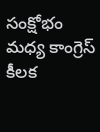సంక్షోభం మధ్య కాంగ్రెస్ కీలక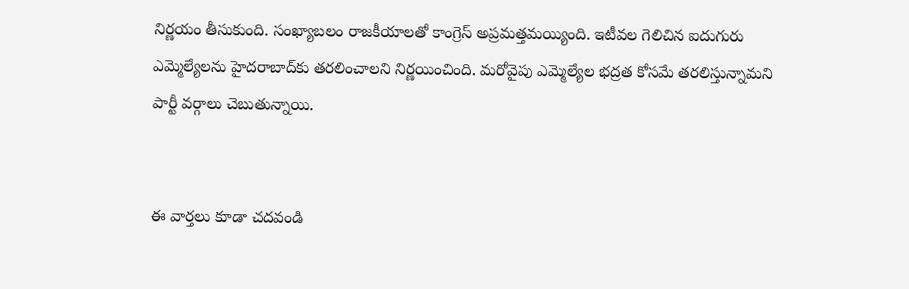నిర్ణయం తీసుకుంది. సంఖ్యాబలం రాజకీయాలతో కాంగ్రెస్ అప్రమత్తమయ్యింది. ఇటీవల గెలిచిన ఐదుగురు ఎమ్మెల్యేలను హైదరాబాద్‌కు తరలించాలని నిర్ణయించింది. మరోవైపు ఎమ్మెల్యేల భద్రత కోసమే తరలిస్తున్నామని పార్టీ వర్గాలు చెబుతున్నాయి.


ఈ వార్తలు కూడా చదవండి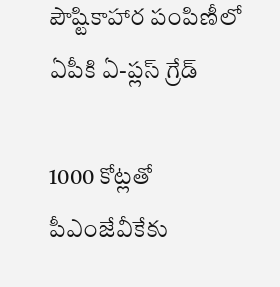పౌష్టికాహార పంపిణీలో ఏపీకి ఏ-ప్లస్‌ గ్రేడ్‌

1000 కోట్లతో పీఎంజేవీకేకు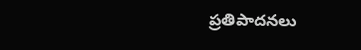ప్రతిపాదనలు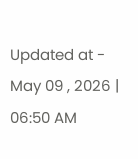Updated at - May 09 , 2026 | 06:50 AM